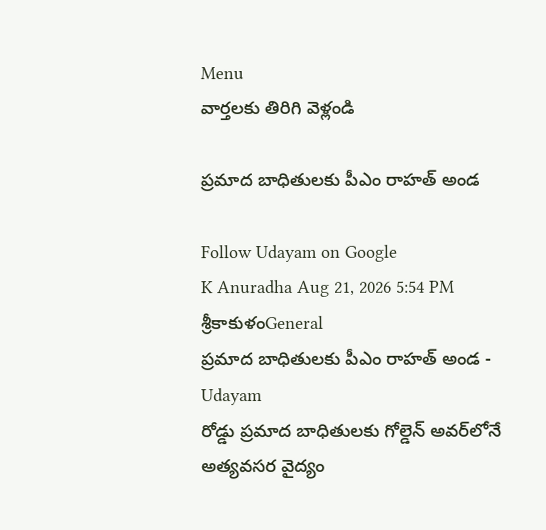Menu
వార్తలకు తిరిగి వెళ్లండి

ప్రమాద బాధితులకు పీఎం రాహత్ అండ

Follow Udayam on Google
K Anuradha Aug 21, 2026 5:54 PM శ్రీకాకుళంGeneral
ప్రమాద బాధితులకు పీఎం రాహత్ అండ - Udayam
రోడ్డు ప్రమాద బాధితులకు గోల్డెన్ అవర్‌లోనే అత్యవసర వైద్యం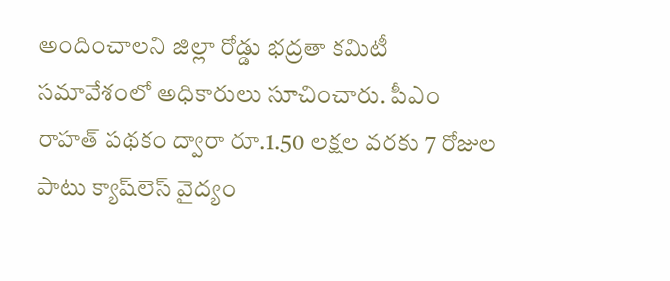అందించాలని జిల్లా రోడ్డు భద్రతా కమిటీ సమావేశంలో అధికారులు సూచించారు. పీఎం రాహత్ పథకం ద్వారా రూ.1.50 లక్షల వరకు 7 రోజుల పాటు క్యాష్‌లెస్ వైద్యం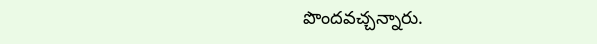పొందవచ్చన్నారు.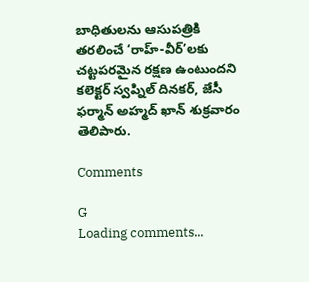బాధితులను ఆసుపత్రికి తరలించే ‘రాహ్-వీర్‌’లకు చట్టపరమైన రక్షణ ఉంటుందని కలెక్టర్ స్వప్నిల్ దినకర్, జేసీ ఫర్మాన్ అహ్మద్ ఖాన్ శుక్రవారం తెలిపారు.

Comments

G
Loading comments...